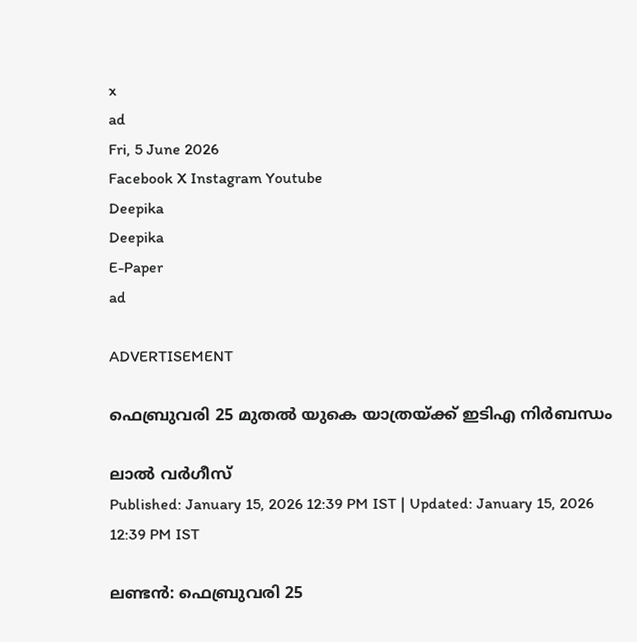x
ad
Fri, 5 June 2026
Facebook X Instagram Youtube
Deepika
Deepika
E-Paper
ad

ADVERTISEMENT

ഫെബ്രുവരി 25 മുതൽ യുകെ യാത്രയ്ക്ക് ഇടിഎ നിർബന്ധം

ലാൽ വർഗീസ്
Published: January 15, 2026 12:39 PM IST | Updated: January 15, 2026 12:39 PM IST

ലണ്ടൻ: ഫെബ്രുവരി 25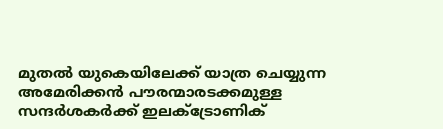മുതൽ യുകെയിലേക്ക് യാത്ര ചെയ്യുന്ന അമേരിക്കൻ പൗരന്മാരടക്കമുള്ള സന്ദർശകർക്ക് ഇലക്‌‌ട്രോണിക്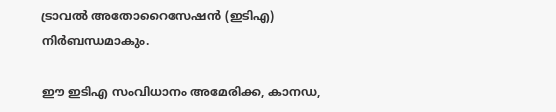ട്രാവൽ അതോറൈസേഷൻ (ഇടിഎ) നിർബന്ധമാകും.

ഈ ഇടിഎ സംവിധാനം അമേരിക്ക, കാനഡ,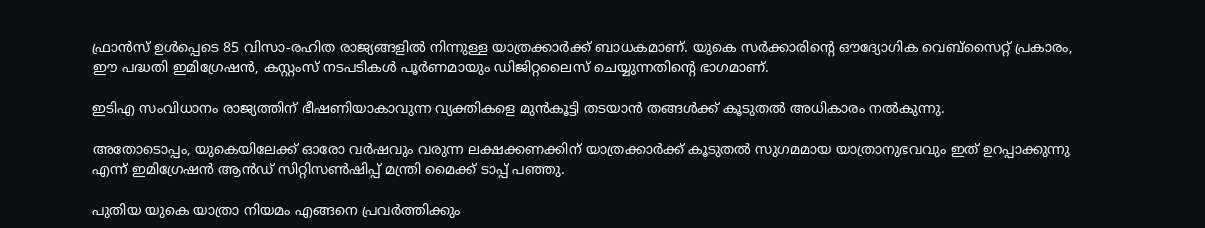ഫ്രാൻസ് ഉൾപ്പെടെ 85 വിസാ-രഹിത രാജ്യങ്ങളിൽ നിന്നുള്ള യാത്രക്കാർക്ക് ബാധകമാണ്. യുകെ സർക്കാരിന്‍റെ ഔദ്യോഗിക വെബ്സൈറ്റ് പ്രകാരം, ഈ പദ്ധതി ഇമിഗ്രേഷൻ, കസ്റ്റംസ് നടപടികൾ പൂർണമായും ഡിജിറ്റലൈസ് ചെയ്യുന്നതിന്‍റെ ഭാഗമാണ്.

ഇടിഎ സംവിധാനം രാജ്യത്തിന് ഭീഷണിയാകാവുന്ന വ്യക്തികളെ മുൻകൂട്ടി തടയാൻ തങ്ങൾക്ക് കൂടുതൽ അധികാരം നൽകുന്നു.

അതോടൊപ്പം, യുകെയിലേക്ക് ഓരോ വർഷവും വരുന്ന ലക്ഷക്കണക്കിന് യാത്രക്കാർക്ക് കൂടുതൽ സുഗമമായ യാത്രാനുഭവവും ഇത് ഉറപ്പാക്കുന്നു എന്ന് ഇമിഗ്രേഷൻ ആൻഡ് സിറ്റിസൺഷിപ്പ് മന്ത്രി മൈക്ക് ടാപ്പ് പഞ്ഞു.

പുതിയ യുകെ യാത്രാ നിയമം എങ്ങനെ പ്രവർത്തിക്കും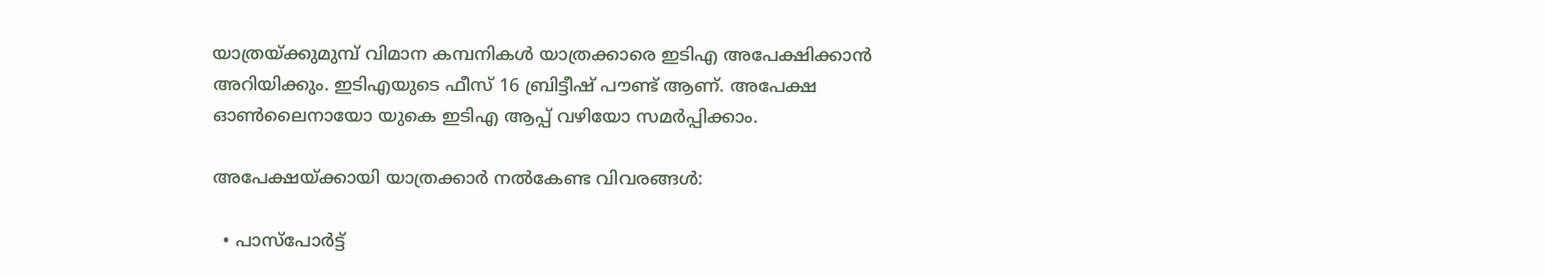യാത്രയ്ക്കുമുമ്പ് വിമാന കമ്പനികൾ യാത്രക്കാരെ ഇടിഎ അപേക്ഷിക്കാൻ അറിയിക്കും. ഇടിഎയുടെ ഫീസ് 16 ബ്രിട്ടീഷ് പൗണ്ട് ആണ്. അപേക്ഷ ഓൺലൈനായോ യുകെ ഇടിഎ ആപ്പ് വഴിയോ സമർപ്പിക്കാം.

അപേക്ഷയ്ക്കായി യാത്രക്കാർ നൽകേണ്ട വിവരങ്ങൾ:

  • പാസ്‌പോർട്ട്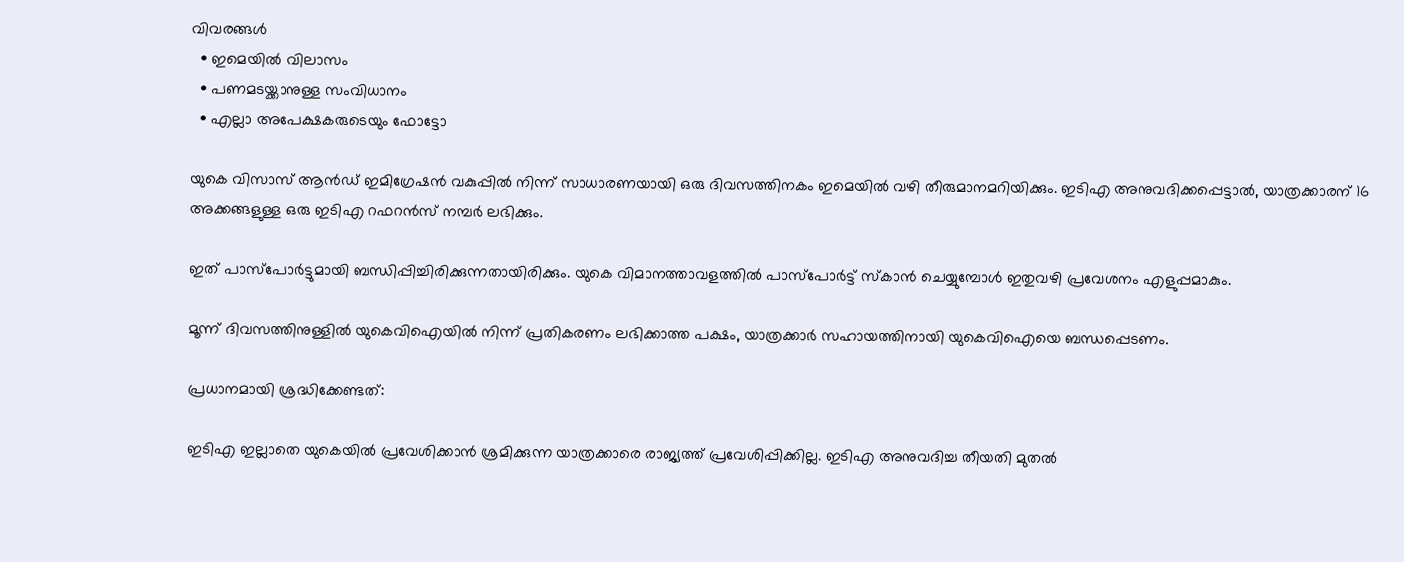വിവരങ്ങൾ
  • ഇമെയിൽ വിലാസം
  • പണമടയ്ക്കാനുള്ള സംവിധാനം
  • എല്ലാ അപേക്ഷകരുടെയും ഫോട്ടോ

യുകെ വിസാസ് ആൻഡ് ഇമിഗ്രേഷൻ വകുപ്പിൽ നിന്ന് സാധാരണയായി ഒരു ദിവസത്തിനകം ഇമെയിൽ വഴി തീരുമാനമറിയിക്കും. ഇടിഎ അനുവദിക്കപ്പെട്ടാൽ, യാത്രക്കാരന് 16 അക്കങ്ങളുള്ള ഒരു ഇടിഎ റഫറൻസ് നമ്പർ ലഭിക്കും.

ഇത് പാസ്‌പോർട്ടുമായി ബന്ധിപ്പിച്ചിരിക്കുന്നതായിരിക്കും. യുകെ വിമാനത്താവളത്തിൽ പാസ്‌പോർട്ട് സ്കാൻ ചെയ്യുമ്പോൾ ഇതുവഴി പ്രവേശനം എളുപ്പമാകും.

മൂന്ന് ദിവസത്തിനുള്ളിൽ യുകെവിഐയിൽ നിന്ന് പ്രതികരണം ലഭിക്കാത്ത പക്ഷം, യാത്രക്കാർ സഹായത്തിനായി യുകെവിഐയെ ബന്ധപ്പെടണം.

പ്രധാനമായി ശ്രദ്ധിക്കേണ്ടത്:

ഇടിഎ ഇല്ലാതെ യുകെയിൽ പ്രവേശിക്കാൻ ശ്രമിക്കുന്ന യാത്രക്കാരെ രാജ്യത്ത് പ്രവേശിപ്പിക്കില്ല. ഇടിഎ അനുവദിച്ച തീയതി മുതൽ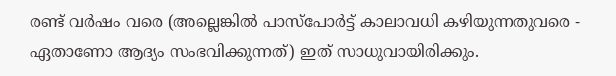രണ്ട് വർഷം വരെ (അല്ലെങ്കിൽ പാസ്‌പോർട്ട് കാലാവധി കഴിയുന്നതുവരെ - ഏതാണോ ആദ്യം സംഭവിക്കുന്നത്) ഇത് സാധുവായിരിക്കും.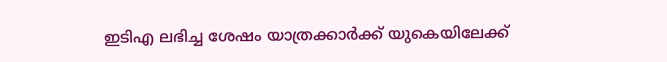ഇടിഎ ലഭിച്ച ശേഷം യാത്രക്കാർക്ക് യുകെയിലേക്ക്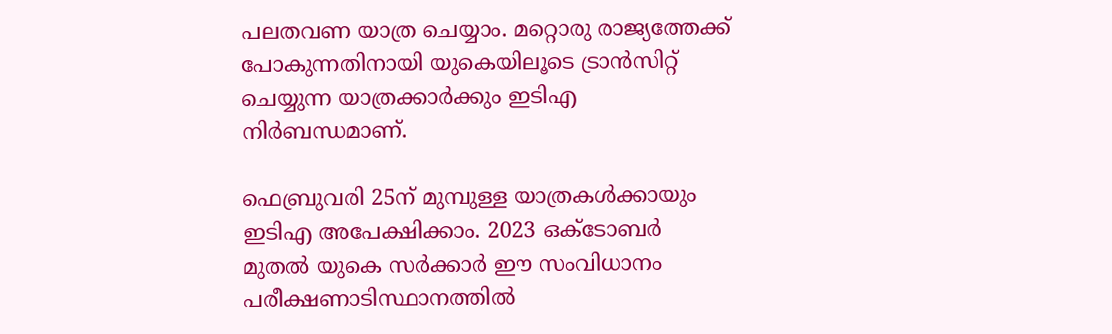പലതവണ യാത്ര ചെയ്യാം. മറ്റൊരു രാജ്യത്തേക്ക് പോകുന്നതിനായി യുകെയിലൂടെ ട്രാൻസിറ്റ് ചെയ്യുന്ന യാത്രക്കാർക്കും ഇടിഎ നിർബന്ധമാണ്.

ഫെബ്രുവരി 25ന് മുമ്പുള്ള യാത്രകൾക്കായും ഇടിഎ അപേക്ഷിക്കാം. 2023 ഒക്ടോബർ മുതൽ യുകെ സർക്കാർ ഈ സംവിധാനം പരീക്ഷണാടിസ്ഥാനത്തിൽ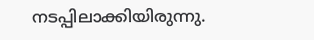നടപ്പിലാക്കിയിരുന്നു.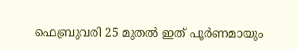ഫെബ്രുവരി 25 മുതൽ ഇത് പൂർണമായും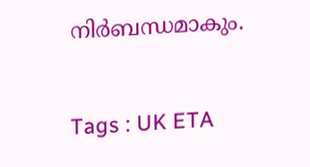നിർബന്ധമാകും.

Tags : UK ETA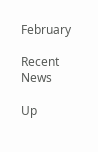February

Recent News

Up